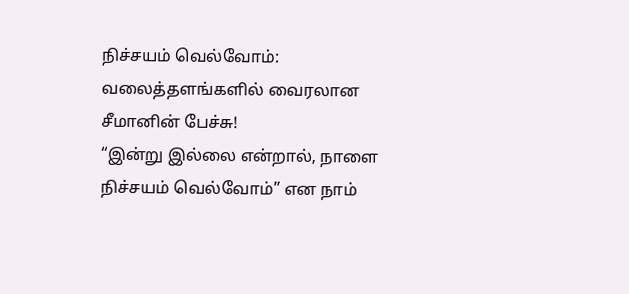நிச்சயம் வெல்வோம்: வலைத்தளங்களில் வைரலான சீமானின் பேச்சு!
“இன்று இல்லை என்றால், நாளை நிச்சயம் வெல்வோம்” என நாம்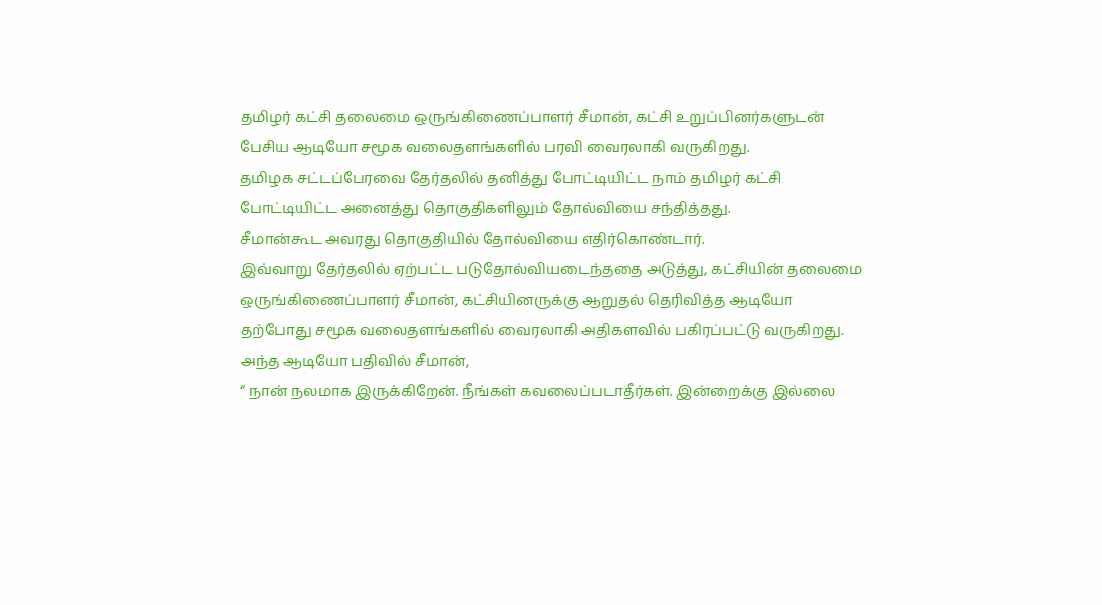தமிழர் கட்சி தலைமை ஒருங்கிணைப்பாளர் சீமான், கட்சி உறுப்பினர்களுடன் பேசிய ஆடியோ சமூக வலைதளங்களில் பரவி வைரலாகி வருகிறது.
தமிழக சட்டப்பேரவை தேர்தலில் தனித்து போட்டியிட்ட நாம் தமிழர் கட்சி போட்டியிட்ட அனைத்து தொகுதிகளிலும் தோல்வியை சந்தித்தது.
சீமான்கூட அவரது தொகுதியில் தோல்வியை எதிர்கொண்டார்.
இவ்வாறு தேர்தலில் ஏற்பட்ட படுதோல்வியடைந்ததை அடுத்து, கட்சியின் தலைமை ஒருங்கிணைப்பாளர் சீமான், கட்சியினருக்கு ஆறுதல் தெரிவித்த ஆடியோ தற்போது சமூக வலைதளங்களில் வைரலாகி அதிகளவில் பகிரப்பட்டு வருகிறது.
அந்த ஆடியோ பதிவில் சீமான்,
“ நான் நலமாக இருக்கிறேன். நீங்கள் கவலைப்படாதீர்கள். இன்றைக்கு இல்லை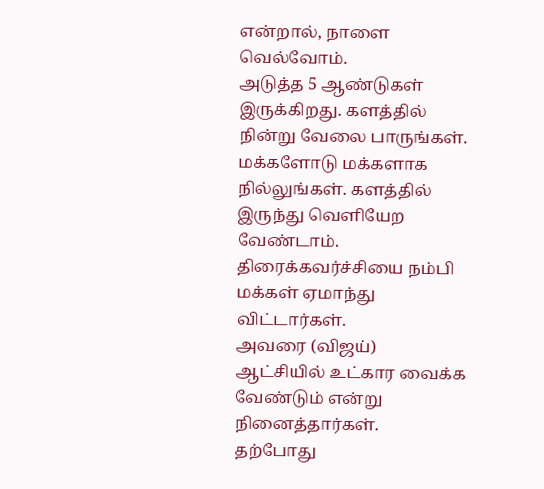என்றால், நாளை வெல்வோம்.
அடுத்த 5 ஆண்டுகள் இருக்கிறது. களத்தில் நின்று வேலை பாருங்கள். மக்களோடு மக்களாக நில்லுங்கள். களத்தில் இருந்து வெளியேற வேண்டாம்.
திரைக்கவர்ச்சியை நம்பி மக்கள் ஏமாந்து விட்டார்கள்.
அவரை (விஜய்) ஆட்சியில் உட்கார வைக்க வேண்டும் என்று நினைத்தார்கள்.
தற்போது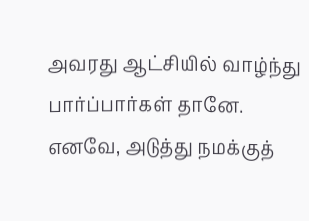அவரது ஆட்சியில் வாழ்ந்து பார்ப்பார்கள் தானே. எனவே, அடுத்து நமக்குத்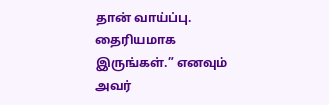தான் வாய்ப்பு. தைரியமாக இருங்கள்.” எனவும் அவர்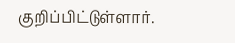குறிப்பிட்டுள்ளார்.